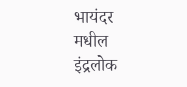भायंदर मधील इंद्रलोक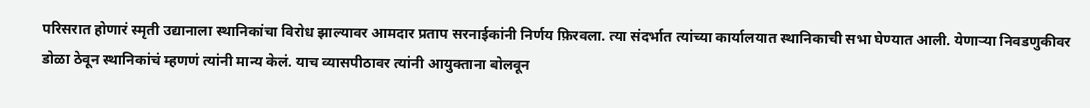परिसरात होणारं स्मृती उद्यानाला स्थानिकांचा विरोध झाल्यावर आमदार प्रताप सरनाईकांनी निर्णय फ़िरवला. त्या संदर्भात त्यांच्या कार्यालयात स्थानिकाची सभा घेण्यात आली. येणाऱ्या निवडणुकीवर डोळा ठेवून स्थानिकांचं म्हणणं त्यांनी मान्य केलं. याच व्यासपीठावर त्यांनी आयुक्ताना बोलवून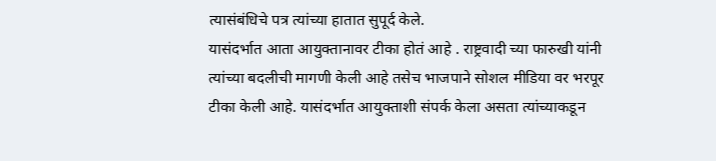त्यासंबंधिचे पत्र त्यांच्या हातात सुपूर्द केले.
यासंदर्भात आता आयुक्तानावर टीका होतं आहे . राष्ट्रवादी च्या फारुखी यांनी त्यांच्या बदलीची मागणी केली आहे तसेच भाजपाने सोशल मीडिया वर भरपूर टीका केली आहे. यासंदर्भात आयुक्ताशी संपर्क केला असता त्यांच्याकडून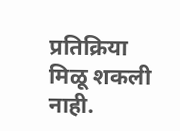प्रतिक्रिया मिळू शकली नाही.